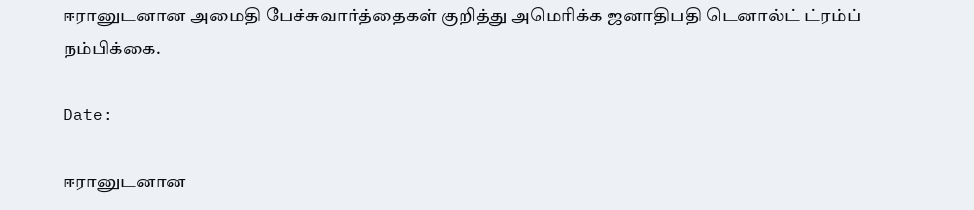ஈரானுடனான அமைதி பேச்சுவார்த்தைகள் குறித்து அமெரிக்க ஜனாதிபதி டெனால்ட் ட்ரம்ப் நம்பிக்கை.

Date:

ஈரானுடனான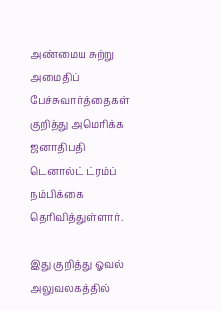அண்மைய சுற்று அமைதிப் பேச்சுவார்த்தைகள் குறித்து அமெரிக்க ஜனாதிபதி டெனால்ட் ட்ரம்ப் நம்பிக்கை தெரிவித்துள்ளார்.

இது குறித்து ஓவல் அலுவலகத்தில்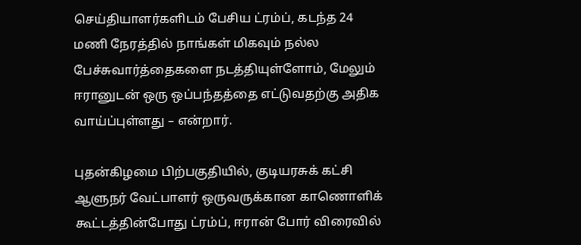செய்தியாளர்களிடம் பேசிய ட்ரம்ப், கடந்த 24 மணி நேரத்தில் நாங்கள் மிகவும் நல்ல பேச்சுவார்த்தைகளை நடத்தியுள்ளோம், மேலும் ஈரானுடன் ஒரு ஒப்பந்தத்தை எட்டுவதற்கு அதிக வாய்ப்புள்ளது – என்றார்.

புதன்கிழமை பிற்பகுதியில், குடியரசுக் கட்சி ஆளுநர் வேட்பாளர் ஒருவருக்கான காணொளிக் கூட்டத்தின்போது ட்ரம்ப், ஈரான் போர் விரைவில்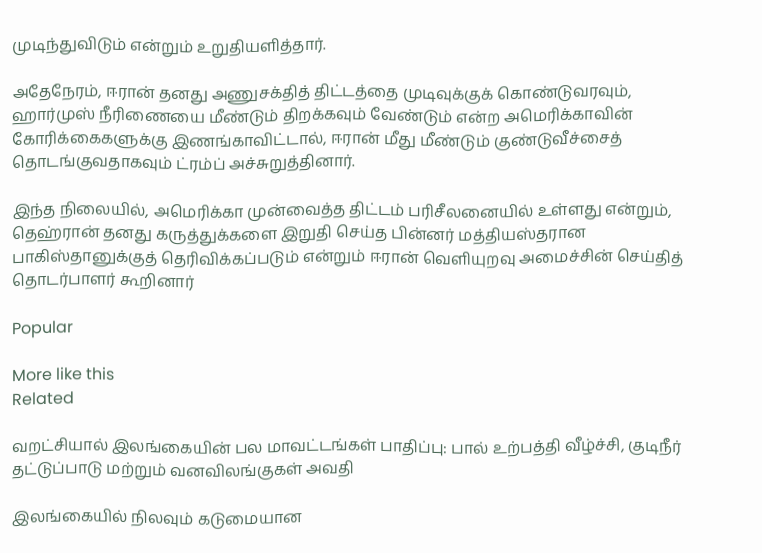முடிந்துவிடும் என்றும் உறுதியளித்தார்.

அதேநேரம், ஈரான் தனது அணுசக்தித் திட்டத்தை முடிவுக்குக் கொண்டுவரவும், ஹார்முஸ் நீரிணையை மீண்டும் திறக்கவும் வேண்டும் என்ற அமெரிக்காவின் கோரிக்கைகளுக்கு இணங்காவிட்டால், ஈரான் மீது மீண்டும் குண்டுவீச்சைத் தொடங்குவதாகவும் ட்ரம்ப் அச்சுறுத்தினார்.

இந்த நிலையில், அமெரிக்கா முன்வைத்த திட்டம் பரிசீலனையில் உள்ளது என்றும், தெஹ்ரான் தனது கருத்துக்களை இறுதி செய்த பின்னர் மத்தியஸ்தரான பாகிஸ்தானுக்குத் தெரிவிக்கப்படும் என்றும் ஈரான் வெளியுறவு அமைச்சின் செய்தித் தொடர்பாளர் கூறினார்

Popular

More like this
Related

வறட்சியால் இலங்கையின் பல மாவட்டங்கள் பாதிப்பு: பால் உற்பத்தி வீழ்ச்சி, குடிநீர் தட்டுப்பாடு மற்றும் வனவிலங்குகள் அவதி

இலங்கையில் நிலவும் கடுமையான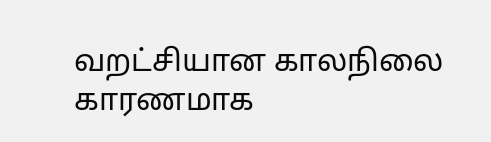வறட்சியான காலநிலை காரணமாக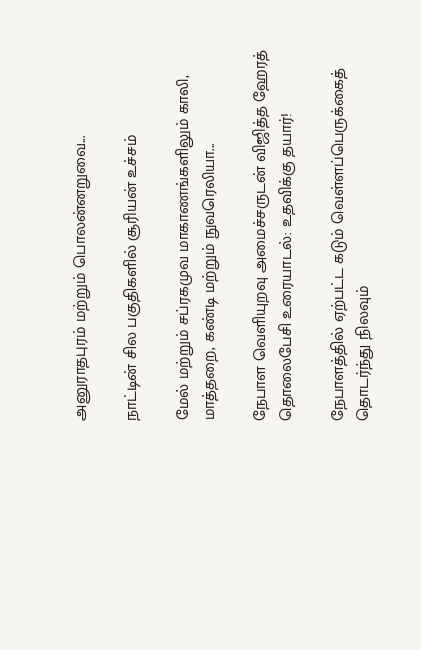அனுராதபுரம் மற்றும் பொலன்னறுவை...

நாட்டின் சில பகுதிகளில் சூரியன் உச்சம்

மேல் மற்றும் சப்ரகமுவ மாகாணங்களிலும் காலி, மாத்தறை, கண்டி மற்றும் நுவரெலியா...

நேபாள வெளியுறவு அமைச்சருடன் விஜித்த ஹேரத் தொலைபேசி உரையாடல்: உதவிக்கு தயார்!

நேபாளத்தில் ஏற்பட்ட கடும் வெள்ளப்பெருக்கைத் தொடர்ந்து நிலவும்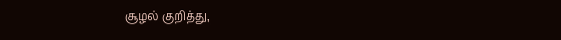சூழல் குறித்து,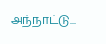அந்நாட்டு...